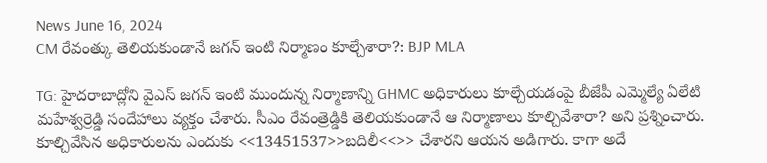News June 16, 2024
CM రేవంత్కు తెలియకుండానే జగన్ ఇంటి నిర్మాణం కూల్చేశారా?: BJP MLA

TG: హైదరాబాద్లోని వైఎస్ జగన్ ఇంటి ముందున్న నిర్మాణాన్ని GHMC అధికారులు కూల్చేయడంపై బీజేపీ ఎమ్మెల్యే ఏలేటి మహేశ్వర్రెడ్డి సందేహాలు వ్యక్తం చేశారు. సీఎం రేవంత్రెడ్డికి తెలియకుండానే ఆ నిర్మాణాలు కూల్చివేశారా? అని ప్రశ్నించారు. కూల్చివేసిన అధికారులను ఎందుకు <<13451537>>బదిలీ<<>> చేశారని ఆయన అడిగారు. కాగా అదే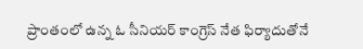ప్రాంతంలో ఉన్న ఓ సీనియర్ కాంగ్రెస్ నేత ఫిర్యాదుతోనే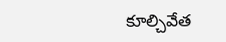కూల్చివేత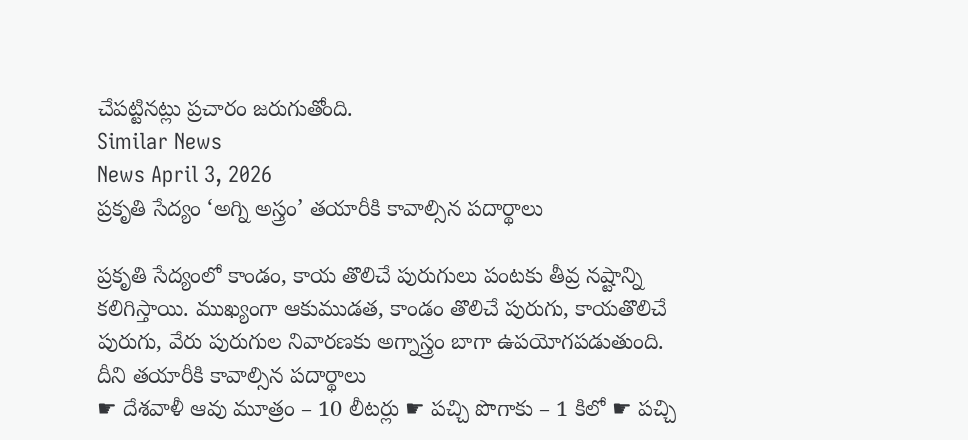చేపట్టినట్లు ప్రచారం జరుగుతోంది.
Similar News
News April 3, 2026
ప్రకృతి సేద్యం ‘అగ్ని అస్త్రం’ తయారీకి కావాల్సిన పదార్థాలు

ప్రకృతి సేద్యంలో కాండం, కాయ తొలిచే పురుగులు పంటకు తీవ్ర నష్టాన్ని కలిగిస్తాయి. ముఖ్యంగా ఆకుముడత, కాండం తొలిచే పురుగు, కాయతొలిచే పురుగు, వేరు పురుగుల నివారణకు అగ్నాస్త్రం బాగా ఉపయోగపడుతుంది. దీని తయారీకి కావాల్సిన పదార్థాలు
☛ దేశవాళీ ఆవు మూత్రం – 10 లీటర్లు ☛ పచ్చి పొగాకు – 1 కిలో ☛ పచ్చి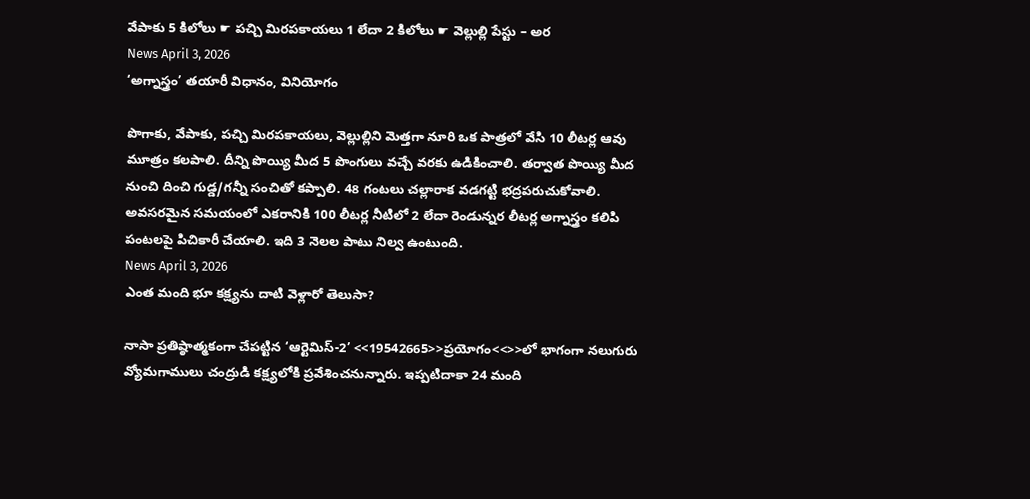వేపాకు 5 కిలోలు ☛ పచ్చి మిరపకాయలు 1 లేదా 2 కిలోలు ☛ వెల్లుల్లి పేస్టు – అర
News April 3, 2026
‘అగ్నాస్త్రం’ తయారీ విధానం, వినియోగం

పొగాకు, వేపాకు, పచ్చి మిరపకాయలు, వెల్లుల్లిని మెత్తగా నూరి ఒక పాత్రలో వేసి 10 లీటర్ల ఆవు మూత్రం కలపాలి. దీన్ని పొయ్యి మీద 5 పొంగులు వచ్చే వరకు ఉడికించాలి. తర్వాత పొయ్యి మీద నుంచి దించి గుడ్డ/గన్నీ సంచితో కప్పాలి. 48 గంటలు చల్లారాక వడగట్టి భద్రపరుచుకోవాలి. అవసరమైన సమయంలో ఎకరానికి 100 లీటర్ల నీటిలో 2 లేదా రెండున్నర లీటర్ల అగ్నాస్త్రం కలిపి పంటలపై పిచికారీ చేయాలి. ఇది 3 నెలల పాటు నిల్వ ఉంటుంది.
News April 3, 2026
ఎంత మంది భూ కక్ష్యను దాటి వెళ్లారో తెలుసా?

నాసా ప్రతిష్ఠాత్మకంగా చేపట్టిన ‘ఆర్టెమిస్-2’ <<19542665>>ప్రయోగం<<>>లో భాగంగా నలుగురు వ్యోమగాములు చంద్రుడి కక్ష్యలోకి ప్రవేశించనున్నారు. ఇప్పటిదాకా 24 మంది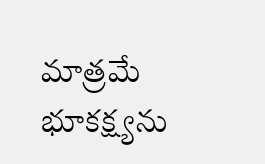మాత్రమే భూకక్ష్యను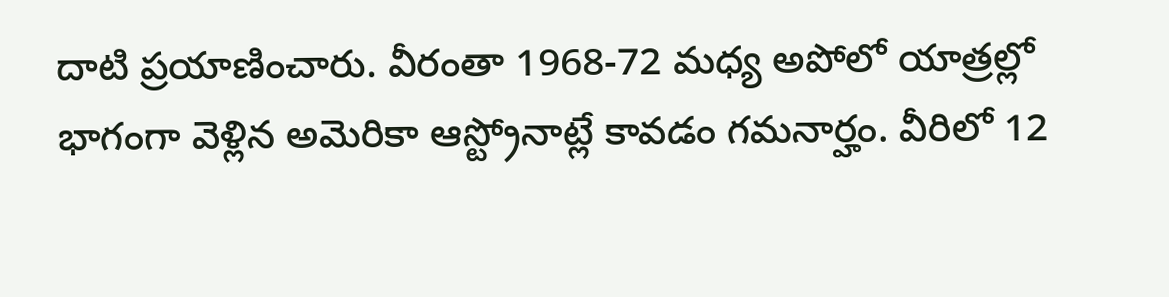దాటి ప్రయాణించారు. వీరంతా 1968-72 మధ్య అపోలో యాత్రల్లో భాగంగా వెళ్లిన అమెరికా ఆస్ట్రోనాట్లే కావడం గమనార్హం. వీరిలో 12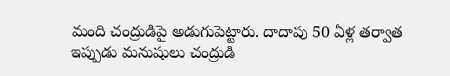మంది చంద్రుడిపై అడుగుపెట్టారు. దాదాపు 50 ఏళ్ల తర్వాత ఇప్పుడు మనుషులు చంద్రుడి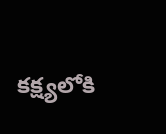కక్ష్యలోకి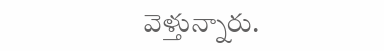వెళ్తున్నారు.